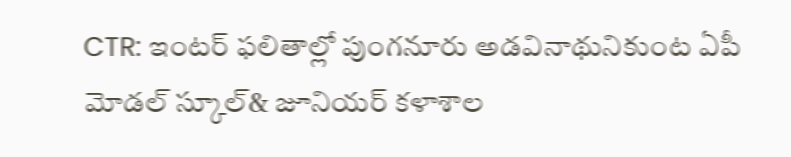CTR: ఇంటర్ ఫలితాల్లో పుంగనూరు అడవినాథునికుంట ఏపీ మోడల్ స్కూల్& జూనియర్ కళాశాల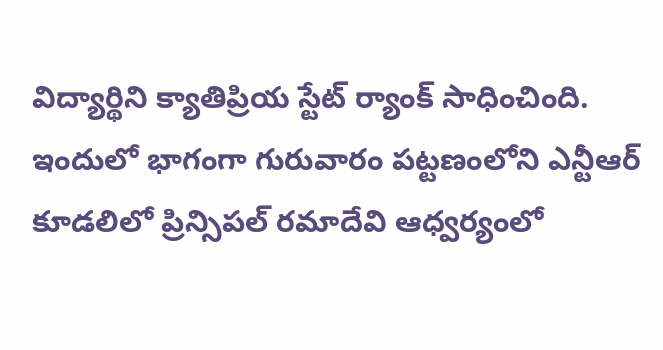విద్యార్థిని క్యాతిప్రియ స్టేట్ ర్యాంక్ సాధించింది. ఇందులో భాగంగా గురువారం పట్టణంలోని ఎన్టీఆర్ కూడలిలో ప్రిన్సిపల్ రమాదేవి ఆధ్వర్యంలో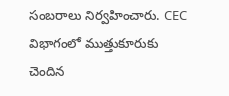సంబరాలు నిర్వహించారు. CEC విభాగంలో ముత్తుకూరుకు చెందిన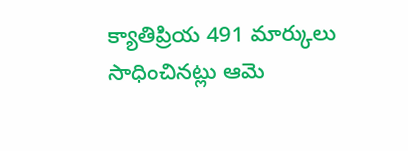క్యాతిప్రియ 491 మార్కులు సాధించినట్లు ఆమె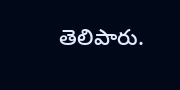తెలిపారు.